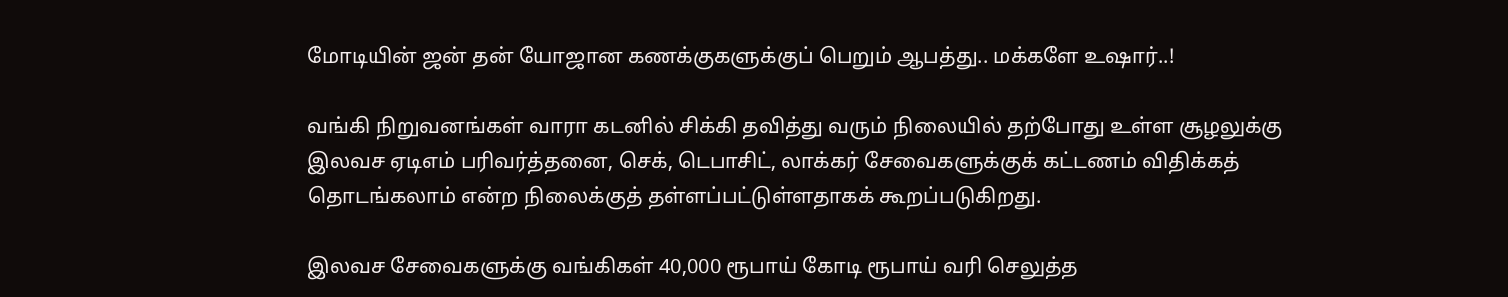மோடியின் ஜன் தன் யோஜான கணக்குகளுக்குப் பெறும் ஆபத்து.. மக்களே உஷார்..!

வங்கி நிறுவனங்கள் வாரா கடனில் சிக்கி தவித்து வரும் நிலையில் தற்போது உள்ள சூழலுக்கு இலவச ஏடிஎம் பரிவர்த்தனை, செக், டெபாசிட், லாக்கர் சேவைகளுக்குக் கட்டணம் விதிக்கத் தொடங்கலாம் என்ற நிலைக்குத் தள்ளப்பட்டுள்ளதாகக் கூறப்படுகிறது.

இலவச சேவைகளுக்கு வங்கிகள் 40,000 ரூபாய் கோடி ரூபாய் வரி செலுத்த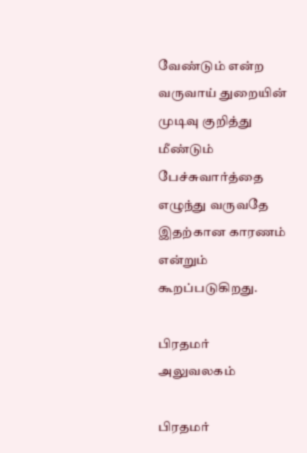வேண்டும் என்ற வருவாய் துறையின் முடிவு குறித்து மீண்டும் பேச்சுவார்த்தை எழுந்து வருவதே இதற்கான காரணம் என்றும் கூறப்படுகிறது.

பிரதமர் அலுவலகம்

பிரதமர்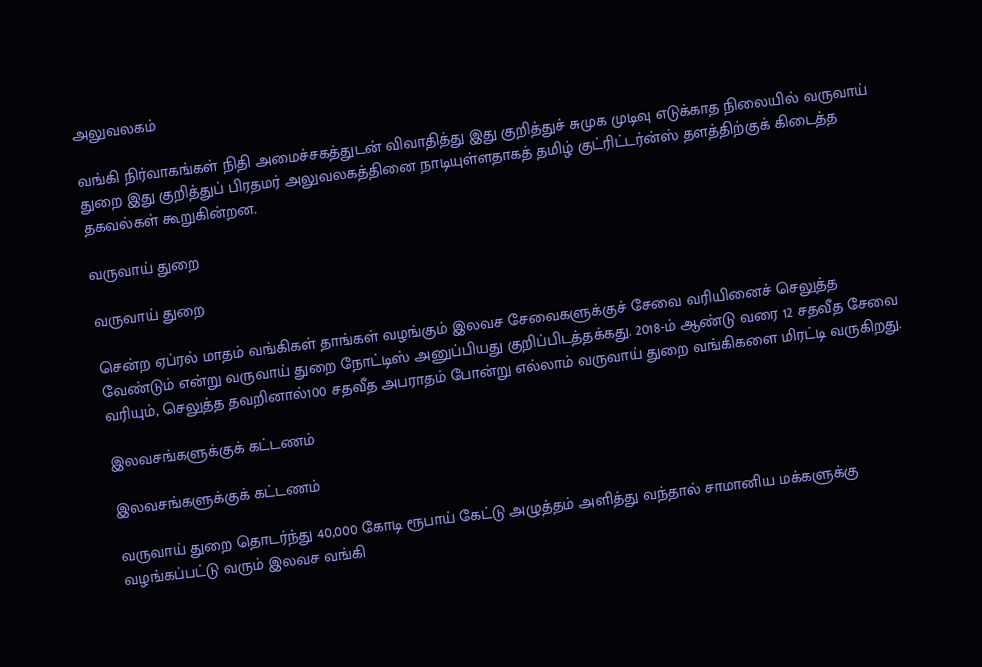அலுவலகம்

வங்கி நிர்வாகங்கள் நிதி அமைச்சகத்துடன் விவாதித்து இது குறித்துச் சுமுக முடிவு எடுக்காத நிலையில் வருவாய் துறை இது குறித்துப் பிரதமர் அலுவலகத்தினை நாடியுள்ளதாகத் தமிழ் குட்ரிட்டர்ன்ஸ் தளத்திற்குக் கிடைத்த தகவல்கள் கூறுகின்றன.

வருவாய் துறை

வருவாய் துறை

சென்ற ஏப்ரல் மாதம் வங்கிகள் தாங்கள் வழங்கும் இலவச சேவைகளுக்குச் சேவை வரியினைச் செலுத்த வேண்டும் என்று வருவாய் துறை நோட்டிஸ் அனுப்பியது குறிப்பிடத்தக்கது. 2018-ம் ஆண்டு வரை 12 சதவீத சேவை வரியும், செலுத்த தவறினால்100 சதவீத அபராதம் போன்று எல்லாம் வருவாய் துறை வங்கிகளை மிரட்டி வருகிறது.

இலவசங்களுக்குக் கட்டணம்

இலவசங்களுக்குக் கட்டணம்

வருவாய் துறை தொடர்ந்து 40,000 கோடி ரூபாய் கேட்டு அழுத்தம் அளித்து வந்தால் சாமானிய மக்களுக்கு வழங்கப்பட்டு வரும் இலவச வங்கி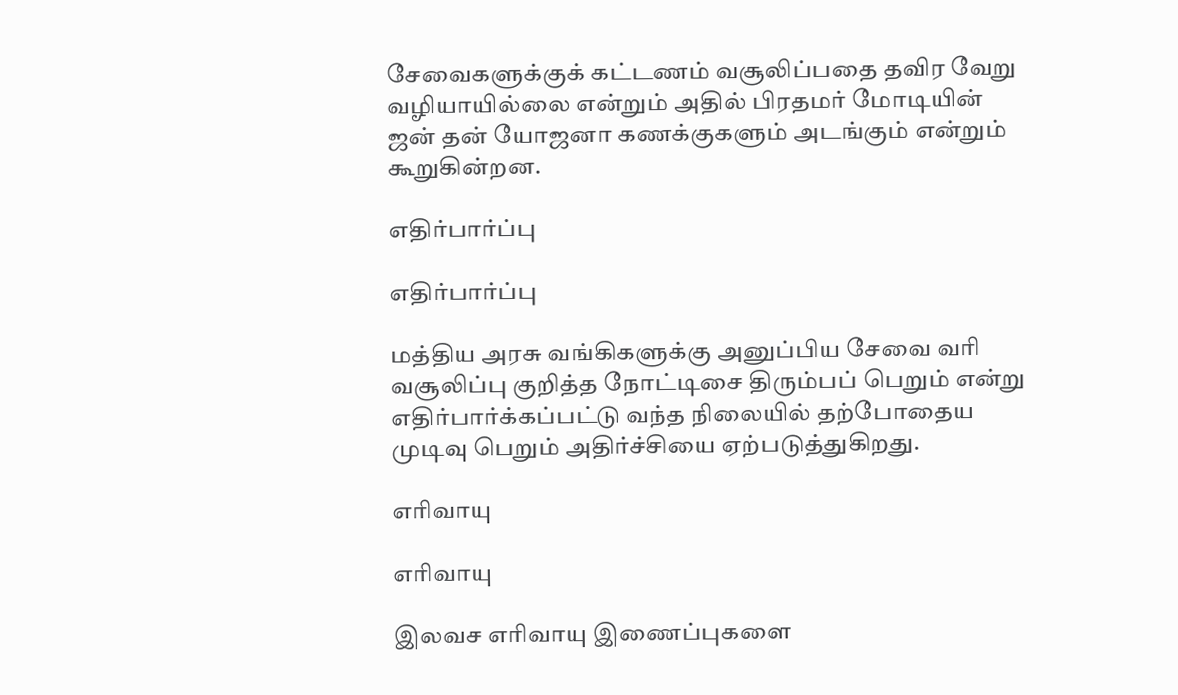சேவைகளுக்குக் கட்டணம் வசூலிப்பதை தவிர வேறு வழியாயில்லை என்றும் அதில் பிரதமர் மோடியின் ஜன் தன் யோஜனா கணக்குகளும் அடங்கும் என்றும் கூறுகின்றன.

எதிர்பார்ப்பு

எதிர்பார்ப்பு

மத்திய அரசு வங்கிகளுக்கு அனுப்பிய சேவை வரி வசூலிப்பு குறித்த நோட்டிசை திரும்பப் பெறும் என்று எதிர்பார்க்கப்பட்டு வந்த நிலையில் தற்போதைய முடிவு பெறும் அதிர்ச்சியை ஏற்படுத்துகிறது.

எரிவாயு

எரிவாயு

இலவச எரிவாயு இணைப்புகளை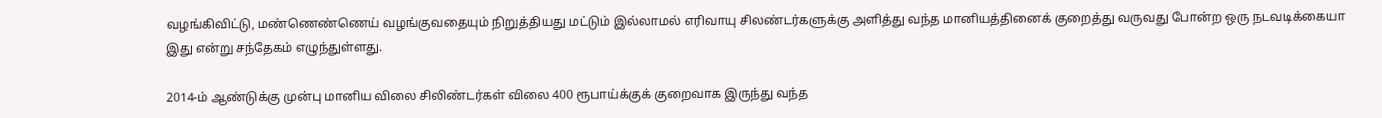வழங்கிவிட்டு, மண்ணெண்ணெய் வழங்குவதையும் நிறுத்தியது மட்டும் இல்லாமல் எரிவாயு சிலண்டர்களுக்கு அளித்து வந்த மானியத்தினைக் குறைத்து வருவது போன்ற ஒரு நடவடிக்கையா இது என்று சந்தேகம் எழுந்துள்ளது.

2014-ம் ஆண்டுக்கு முன்பு மானிய விலை சிலிண்டர்கள் விலை 400 ரூபாய்க்குக் குறைவாக இருந்து வந்த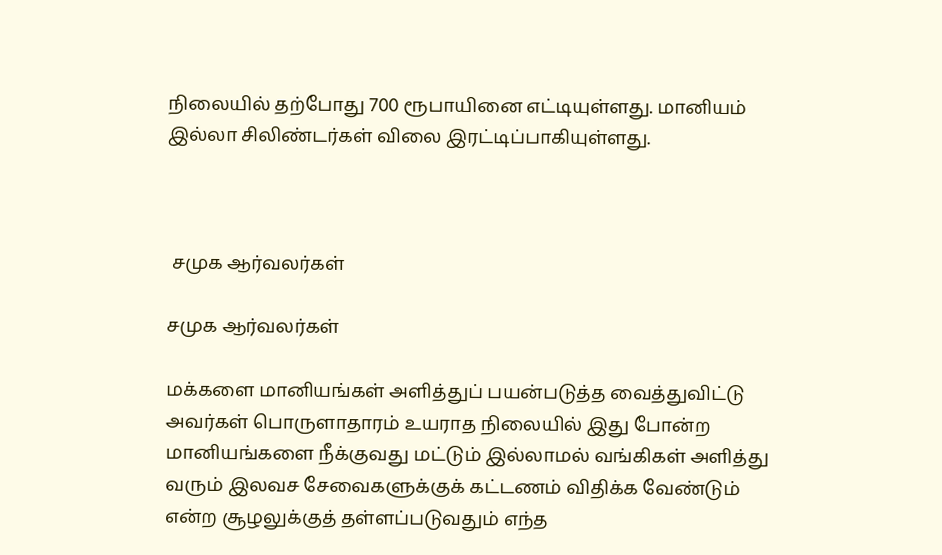நிலையில் தற்போது 700 ரூபாயினை எட்டியுள்ளது. மானியம் இல்லா சிலிண்டர்கள் விலை இரட்டிப்பாகியுள்ளது.



 சமுக ஆர்வலர்கள்

சமுக ஆர்வலர்கள்

மக்களை மானியங்கள் அளித்துப் பயன்படுத்த வைத்துவிட்டு அவர்கள் பொருளாதாரம் உயராத நிலையில் இது போன்ற மானியங்களை நீக்குவது மட்டும் இல்லாமல் வங்கிகள் அளித்து வரும் இலவச சேவைகளுக்குக் கட்டணம் விதிக்க வேண்டும் என்ற சூழலுக்குத் தள்ளப்படுவதும் எந்த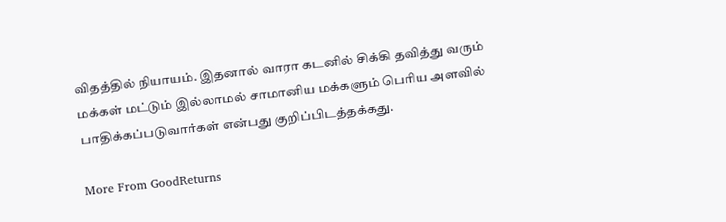விதத்தில் நியாயம். இதனால் வாரா கடனில் சிக்கி தவித்து வரும் மக்கள் மட்டும் இல்லாமல் சாமானிய மக்களும் பெரிய அளவில் பாதிக்கப்படுவார்கள் என்பது குறிப்பிடத்தக்கது.

More From GoodReturns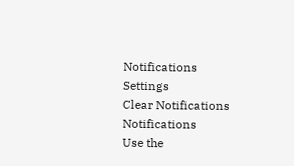Notifications
Settings
Clear Notifications
Notifications
Use the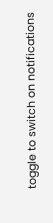toggle to switch on notifications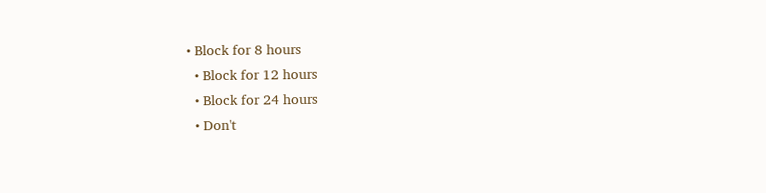• Block for 8 hours
  • Block for 12 hours
  • Block for 24 hours
  • Don't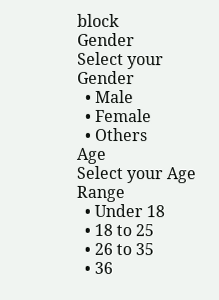block
Gender
Select your Gender
  • Male
  • Female
  • Others
Age
Select your Age Range
  • Under 18
  • 18 to 25
  • 26 to 35
  • 36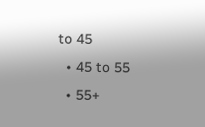to 45
  • 45 to 55
  • 55+